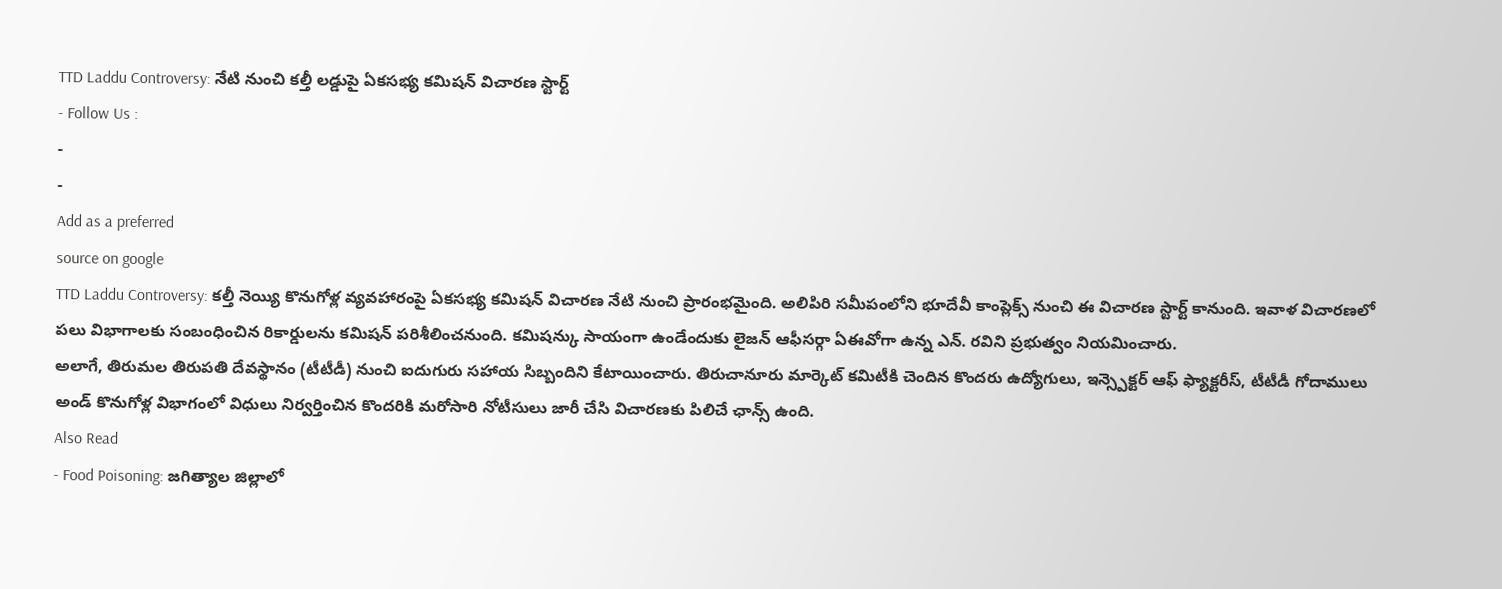TTD Laddu Controversy: నేటి నుంచి కల్తీ లడ్డుపై ఏకసభ్య కమిషన్ విచారణ స్టార్ట్
- Follow Us :
-
-
Add as a preferred
source on google
TTD Laddu Controversy: కల్తీ నెయ్యి కొనుగోళ్ల వ్యవహారంపై ఏకసభ్య కమిషన్ విచారణ నేటి నుంచి ప్రారంభమైంది. అలిపిరి సమీపంలోని భూదేవీ కాంప్లెక్స్ నుంచి ఈ విచారణ స్టార్ట్ కానుంది. ఇవాళ విచారణలో పలు విభాగాలకు సంబంధించిన రికార్డులను కమిషన్ పరిశీలించనుంది. కమిషన్కు సాయంగా ఉండేందుకు లైజన్ ఆఫీసర్గా ఏఈవోగా ఉన్న ఎన్. రవిని ప్రభుత్వం నియమించారు.
అలాగే, తిరుమల తిరుపతి దేవస్థానం (టీటీడీ) నుంచి ఐదుగురు సహాయ సిబ్బందిని కేటాయించారు. తిరుచానూరు మార్కెట్ కమిటీకి చెందిన కొందరు ఉద్యోగులు, ఇన్స్పెక్టర్ ఆఫ్ ఫ్యాక్టరీస్, టీటీడీ గోదాములు అండ్ కొనుగోళ్ల విభాగంలో విధులు నిర్వర్తించిన కొందరికి మరోసారి నోటీసులు జారీ చేసి విచారణకు పిలిచే ఛాన్స్ ఉంది.
Also Read
- Food Poisoning: జగిత్యాల జిల్లాలో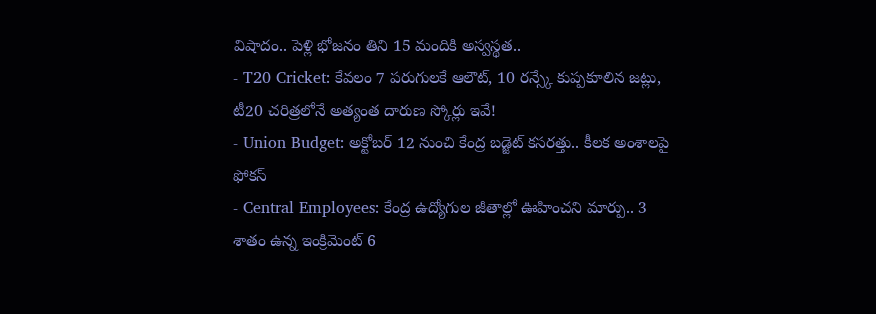విషాదం.. పెళ్లి భోజనం తిని 15 మందికి అస్వస్థత..
- T20 Cricket: కేవలం 7 పరుగులకే ఆలౌట్, 10 రన్స్కే కుప్పకూలిన జట్లు, టీ20 చరిత్రలోనే అత్యంత దారుణ స్కోర్లు ఇవే!
- Union Budget: అక్టోబర్ 12 నుంచి కేంద్ర బడ్జెట్ కసరత్తు.. కీలక అంశాలపై ఫోకస్
- Central Employees: కేంద్ర ఉద్యోగుల జీతాల్లో ఊహించని మార్పు.. 3 శాతం ఉన్న ఇంక్రిమెంట్ 6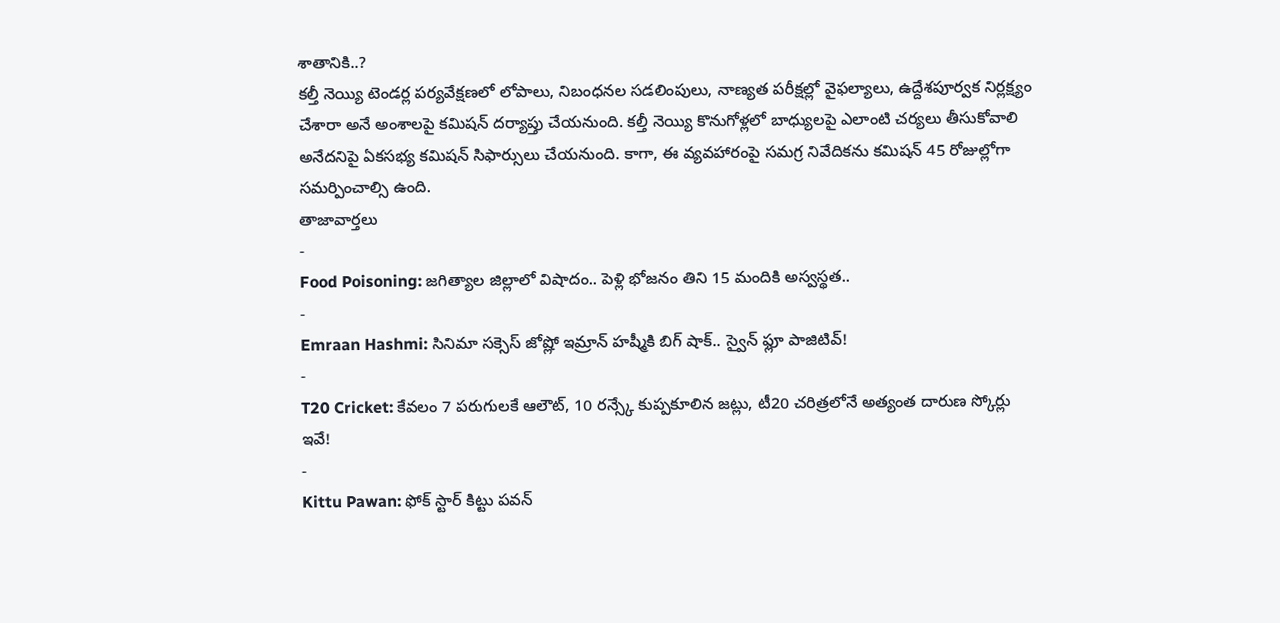శాతానికి..?
కల్తీ నెయ్యి టెండర్ల పర్యవేక్షణలో లోపాలు, నిబంధనల సడలింపులు, నాణ్యత పరీక్షల్లో వైఫల్యాలు, ఉద్దేశపూర్వక నిర్లక్ష్యం చేశారా అనే అంశాలపై కమిషన్ దర్యాప్తు చేయనుంది. కల్తీ నెయ్యి కొనుగోళ్లలో బాధ్యులపై ఎలాంటి చర్యలు తీసుకోవాలి అనేదనిపై ఏకసభ్య కమిషన్ సిఫార్సులు చేయనుంది. కాగా, ఈ వ్యవహారంపై సమగ్ర నివేదికను కమిషన్ 45 రోజుల్లోగా సమర్పించాల్సి ఉంది.
తాజావార్తలు
-
Food Poisoning: జగిత్యాల జిల్లాలో విషాదం.. పెళ్లి భోజనం తిని 15 మందికి అస్వస్థత..
-
Emraan Hashmi: సినిమా సక్సెస్ జోష్లో ఇమ్రాన్ హష్మీకి బిగ్ షాక్.. స్వైన్ ఫ్లూ పాజిటివ్!
-
T20 Cricket: కేవలం 7 పరుగులకే ఆలౌట్, 10 రన్స్కే కుప్పకూలిన జట్లు, టీ20 చరిత్రలోనే అత్యంత దారుణ స్కోర్లు ఇవే!
-
Kittu Pawan: ఫోక్ స్టార్ కిట్టు పవన్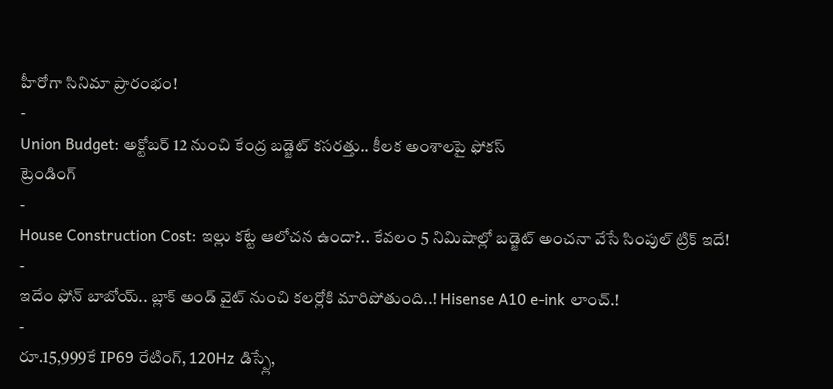హీరోగా సినిమా ప్రారంభం!
-
Union Budget: అక్టోబర్ 12 నుంచి కేంద్ర బడ్జెట్ కసరత్తు.. కీలక అంశాలపై ఫోకస్
ట్రెండింగ్
-
House Construction Cost: ఇల్లు కట్టే ఆలోచన ఉందా?.. కేవలం 5 నిమిషాల్లో బడ్జెట్ అంచనా వేసే సింపుల్ ట్రిక్ ఇదే!
-
ఇదేం ఫోన్ బాబోయ్.. బ్లాక్ అండ్ వైట్ నుంచి కలర్లోకి మారిపోతుంది..! Hisense A10 e-ink లాంచ్.!
-
రూ.15,999కే IP69 రేటింగ్, 120Hz డిస్ప్లే,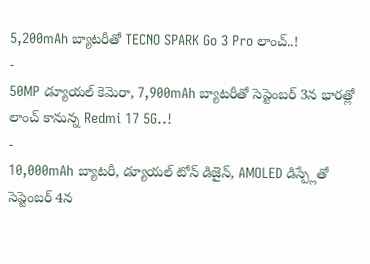5,200mAh బ్యాటరీతో TECNO SPARK Go 3 Pro లాంచ్..!
-
50MP డ్యూయల్ కెమెరా, 7,900mAh బ్యాటరీతో సెప్టెంబర్ 3న భారత్లో లాంచ్ కానున్న Redmi 17 5G..!
-
10,000mAh బ్యాటరీ, డ్యూయల్ టోన్ డిజైన్, AMOLED డిస్ప్లేతో సెప్టెంబర్ 4న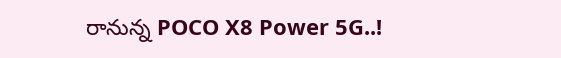రానున్న POCO X8 Power 5G..!